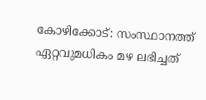കോഴിക്കോട്: സംസ്ഥാനത്ത് ഏറ്റവുമധികം മഴ ലഭിച്ചത്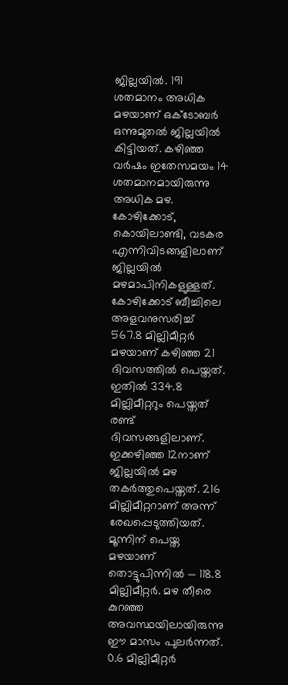ജില്ലയില്‍. 191 ശതമാനം അധിക മഴയാണ് ഒക്ടോബര്‍ ഒന്നുമുതല്‍ ജില്ലയില്‍ കിട്ടിയത്. കഴിഞ്ഞ വര്‍ഷം ഇതേസമയം 14 ശതമാനമായിരുന്നു അധിക മഴ. കോഴിക്കോട്, കൊയിലാണ്ടി, വടകര എന്നിവിടങ്ങളിലാണ് ജില്ലയില്‍ മഴമാപിനികളുള്ളത്. കോഴിക്കോട് ബീച്ചിലെ അളവനുസരിച്ച് 567.8 മില്ലിമീറ്റര്‍ മഴയാണ് കഴിഞ്ഞ 21 ദിവസത്തില്‍ പെയ്തത്. ഇതില്‍ 334.8 മില്ലിമീറ്ററും പെയ്തത് രണ്ട് ദിവസങ്ങളിലാണ്. ഇക്കഴിഞ്ഞ 12നാണ് ജില്ലയില്‍ മഴ തകര്‍ത്തുപെയ്തത്. 216 മില്ലിമീറ്ററാണ് അന്ന് രേഖപ്പെടുത്തിയത്. മൂന്നിന് പെയ്ത മഴയാണ് തൊട്ടുപിന്നില്‍ — 118.8 മില്ലിമീറ്റര്‍. മഴ തീരെ കുറഞ്ഞ അവസ്ഥയിലായിരുന്നു ഈ മാസം പുലര്‍ന്നത്. 0.6 മില്ലിമീറ്റര്‍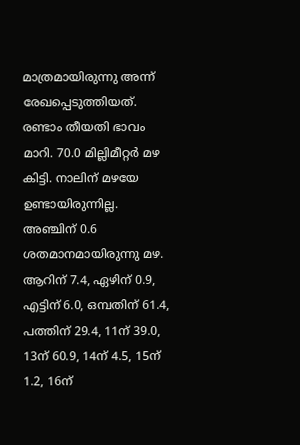മാത്രമായിരുന്നു അന്ന് രേഖപ്പെടുത്തിയത്. രണ്ടാം തീയതി ഭാവം മാറി. 70.0 മില്ലിമീറ്റര്‍ മഴ കിട്ടി. നാലിന് മഴയേ ഉണ്ടായിരുന്നില്ല. അഞ്ചിന് 0.6 ശതമാനമായിരുന്നു മഴ. ആറിന് 7.4, ഏഴിന് 0.9, എട്ടിന് 6.0, ഒമ്പതിന് 61.4, പത്തിന് 29.4, 11ന് 39.0, 13ന് 60.9, 14ന് 4.5, 15ന് 1.2, 16ന്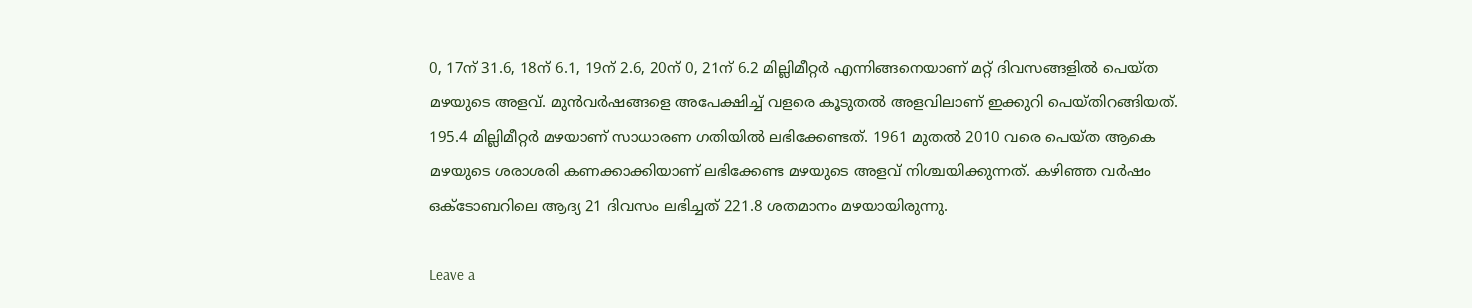0, 17ന് 31.6, 18ന് 6.1, 19ന് 2.6, 20ന് 0, 21ന് 6.2 മില്ലിമീറ്റര്‍ എന്നിങ്ങനെയാണ് മറ്റ് ദിവസങ്ങളില്‍ പെയ്ത മഴയുടെ അളവ്. മുന്‍വര്‍ഷങ്ങളെ അപേക്ഷിച്ച് വളരെ കൂടുതല്‍ അളവിലാണ് ഇക്കുറി പെയ്തിറങ്ങിയത്. 195.4 മില്ലിമീറ്റര്‍ മഴയാണ് സാധാരണ ഗതിയില്‍ ലഭിക്കേണ്ടത്. 1961 മുതല്‍ 2010 വരെ പെയ്ത ആകെ മഴയുടെ ശരാശരി കണക്കാക്കിയാണ് ലഭിക്കേണ്ട മഴയുടെ അളവ് നിശ്ചയിക്കുന്നത്. കഴിഞ്ഞ വര്‍ഷം ഒക്ടോബറിലെ ആദ്യ 21 ദിവസം ലഭിച്ചത് 221.8 ശതമാനം മഴയായിരുന്നു.

Leave a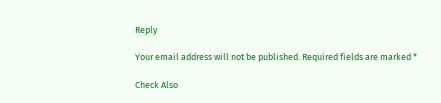Reply

Your email address will not be published. Required fields are marked *

Check Also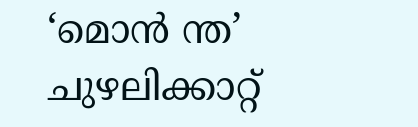‘മൊന്‍ ന്ത’ ചുഴലിക്കാറ്റ്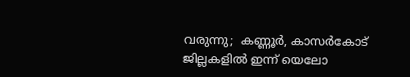വരുന്നു;  കണ്ണൂര്‍, കാസര്‍കോട് ജില്ലകളില്‍ ഇന്ന് യെലോ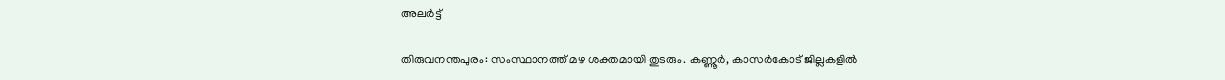അലര്‍ട്ട്

തിരുവനന്തപുരം: സംസ്ഥാനത്ത് മഴ ശക്തമായി തുടരും. കണ്ണൂര്‍, കാസര്‍കോട് ജില്ലകളില്‍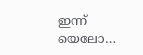ഇന്ന് യെലോ…